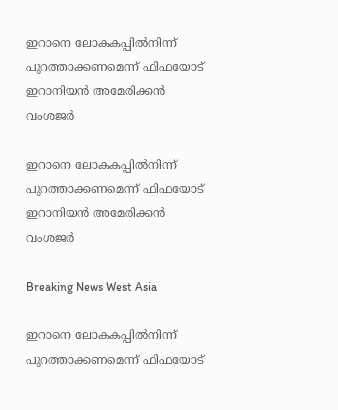ഇറാനെ ലോകകപ്പില്‍നിന്ന് പുറത്താക്കണമെന്ന് ഫിഫയോട് ഇറാനിയന്‍ അമേരിക്കന്‍ വംശജര്‍

ഇറാനെ ലോകകപ്പില്‍നിന്ന് പുറത്താക്കണമെന്ന് ഫിഫയോട് ഇറാനിയന്‍ അമേരിക്കന്‍ വംശജര്‍

Breaking News West Asia

ഇറാനെ ലോകകപ്പില്‍നിന്ന് പുറത്താക്കണമെന്ന് ഫിഫയോട്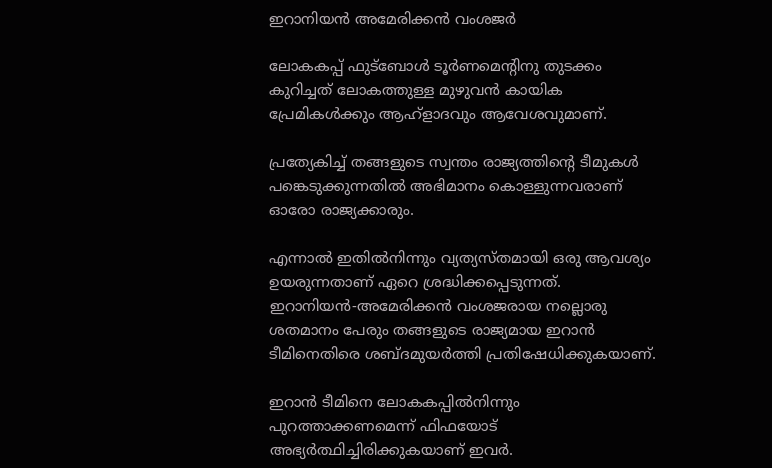ഇറാനിയന്‍ അമേരിക്കന്‍ വംശജര്‍

ലോകകപ്പ് ഫുട്ബോള്‍ ടൂര്‍ണമെന്റിനു തുടക്കം കുറിച്ചത് ലോകത്തുള്ള മുഴുവന്‍ കായിക പ്രേമികള്‍ക്കും ആഹ്ളാദവും ആവേശവുമാണ്.

പ്രത്യേകിച്ച് തങ്ങളുടെ സ്വന്തം രാജ്യത്തിന്റെ ടീമുകള്‍ പങ്കെടുക്കുന്നതില്‍ അഭിമാനം കൊള്ളുന്നവരാണ് ഓരോ രാജ്യക്കാരും.

എന്നാല്‍ ഇതില്‍നിന്നും വ്യത്യസ്തമായി ഒരു ആവശ്യം ഉയരുന്നതാണ് ഏറെ ശ്രദ്ധിക്കപ്പെടുന്നത്. ഇറാനിയന്‍-അമേരിക്കന്‍ വംശജരായ നല്ലൊരു ശതമാനം പേരും തങ്ങളുടെ രാജ്യമായ ഇറാന്‍ ടീമിനെതിരെ ശബ്ദമുയര്‍ത്തി പ്രതിഷേധിക്കുകയാണ്.

ഇറാന്‍ ടീമിനെ ലോകകപ്പില്‍നിന്നും പുറത്താക്കണമെന്ന് ഫിഫയോട് അഭ്യര്‍ത്ഥിച്ചിരിക്കുകയാണ് ഇവര്‍.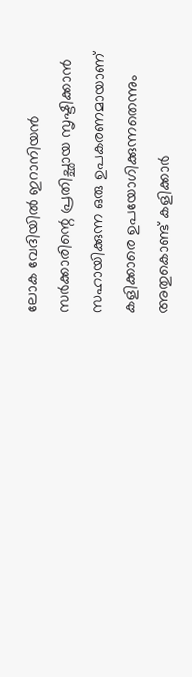ലോക വേദിയില്‍ ഇറാനിയന്‍ സര്‍ക്കാരിന്റെ പ്രതിച്ഛായ സൃഷ്ടിക്കാന്‍ സഹായിക്കുന്ന ഒരു ഉപകരണമായാണ് കളിക്കാരെ ഉപയോഗിക്കുന്നതെന്നും അതുകൊണ്ട് കളിക്കാര്‍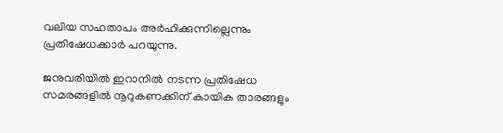വലിയ സഹതാപം അര്‍ഹിക്കുന്നില്ലെന്നും പ്രതിഷേധക്കാര്‍ പറയുന്നു.

ജനുവരിയില്‍ ഇറാനില്‍ നടന്ന പ്രതിഷേധ സമരങ്ങളില്‍ നൂറുകണക്കിന് കായിക താരങ്ങളും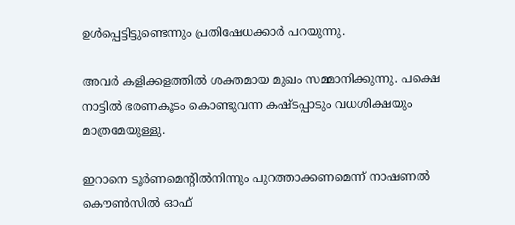ഉള്‍പ്പെട്ടിട്ടുണ്ടെന്നും പ്രതിഷേധക്കാര്‍ പറയുന്നു.

അവര്‍ കളിക്കളത്തില്‍ ശക്തമായ മുഖം സമ്മാനിക്കുന്നു. പക്ഷെ നാട്ടില്‍ ഭരണകൂടം കൊണ്ടുവന്ന കഷ്ടപ്പാടും വധശിക്ഷയും മാത്രമേയുള്ളു.

ഇറാനെ ടൂര്‍ണമെന്റില്‍നിന്നും പുറത്താക്കണമെന്ന് നാഷണല്‍ കൌണ്‍സില്‍ ഓഫ്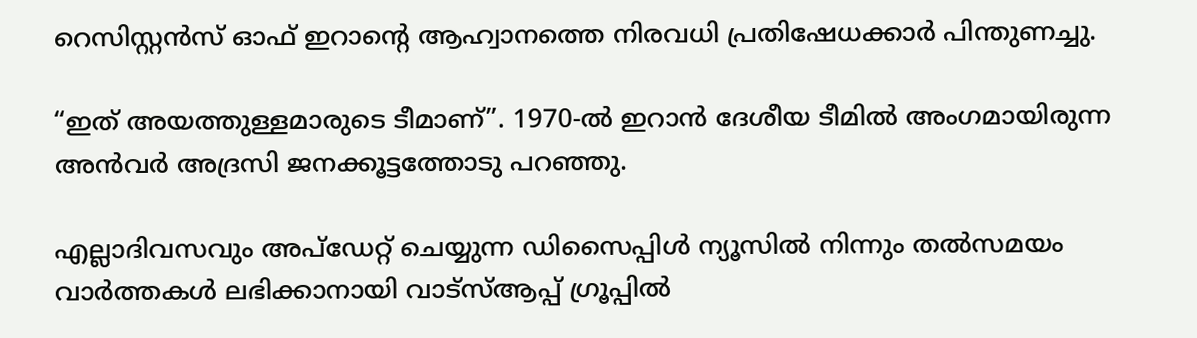റെസിസ്റ്റന്‍സ് ഓഫ് ഇറാന്റെ ആഹ്വാനത്തെ നിരവധി പ്രതിഷേധക്കാര്‍ പിന്തുണച്ചു.

“ഇത് അയത്തുള്ളമാരുടെ ടീമാണ്”. 1970-ല്‍ ഇറാന്‍ ദേശീയ ടീമില്‍ അംഗമായിരുന്ന അന്‍വര്‍ അദ്രസി ജനക്കൂട്ടത്തോടു പറഞ്ഞു.

എല്ലാദിവസവും അപ്ഡേറ്റ് ചെയ്യുന്ന ഡിസൈപ്പിൾ ന്യൂസിൽ നിന്നും തൽസമയം വാർത്തകൾ ലഭിക്കാനായി വാട്സ്ആപ്പ് ഗ്രൂപ്പിൽ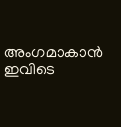അംഗമാകാൻ ഇവിടെ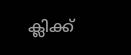ക്ലിക്ക്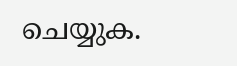ചെയ്യുക.